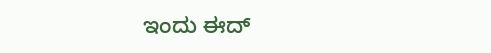ಇಂದು ಈದ್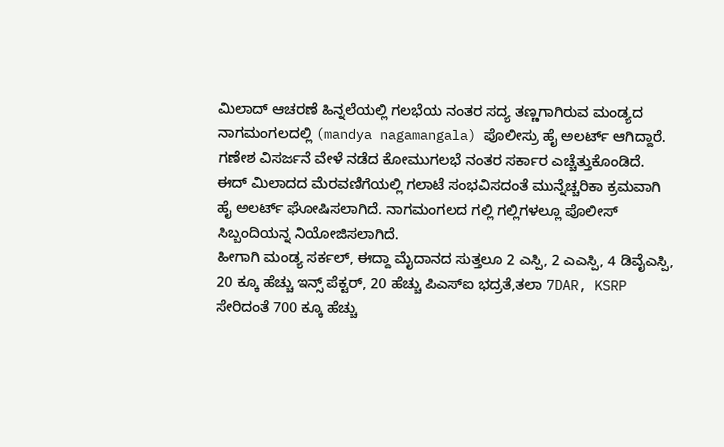ಮಿಲಾದ್ ಆಚರಣೆ ಹಿನ್ನಲೆಯಲ್ಲಿ ಗಲಭೆಯ ನಂತರ ಸದ್ಯ ತಣ್ಣಗಾಗಿರುವ ಮಂಡ್ಯದ ನಾಗಮಂಗಲದಲ್ಲಿ (mandya nagamangala) ಪೊಲೀಸ್ರು ಹೈ ಅಲರ್ಟ್ ಆಗಿದ್ದಾರೆ. ಗಣೇಶ ವಿಸರ್ಜನೆ ವೇಳೆ ನಡೆದ ಕೋಮುಗಲಭೆ ನಂತರ ಸರ್ಕಾರ ಎಚ್ಚೆತ್ತುಕೊಂಡಿದೆ.
ಈದ್ ಮಿಲಾದದ ಮೆರವಣಿಗೆಯಲ್ಲಿ ಗಲಾಟೆ ಸಂಭವಿಸದಂತೆ ಮುನ್ನೆಚ್ಚರಿಕಾ ಕ್ರಮವಾಗಿ ಹೈ ಅಲರ್ಟ್ ಘೋಷಿಸಲಾಗಿದೆ. ನಾಗಮಂಗಲದ ಗಲ್ಲಿ ಗಲ್ಲಿಗಳಲ್ಲೂ ಪೊಲೀಸ್ ಸಿಬ್ಬಂದಿಯನ್ನ ನಿಯೋಜಿಸಲಾಗಿದೆ.
ಹೀಗಾಗಿ ಮಂಡ್ಯ ಸರ್ಕಲ್, ಈದ್ದಾ ಮೈದಾನದ ಸುತ್ತಲೂ 2 ಎಸ್ಪಿ, 2 ಎಎಸ್ಪಿ, 4 ಡಿವೈಎಸ್ಪಿ, 20 ಕ್ಕೂ ಹೆಚ್ಚು ಇನ್ಸ್ ಪೆಕ್ಟರ್, 20 ಹೆಚ್ಚು ಪಿಎಸ್ಐ ಭದ್ರತೆ,ತಲಾ 7DAR, KSRP ಸೇರಿದಂತೆ 700 ಕ್ಕೂ ಹೆಚ್ಚು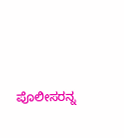ಪೊಲೀಸರನ್ನ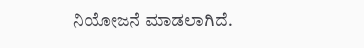ನಿಯೋಜನೆ ಮಾಡಲಾಗಿದೆ.